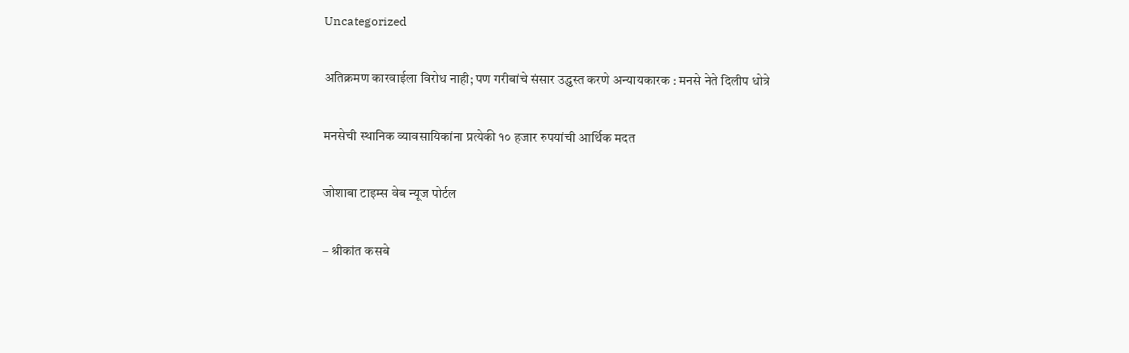Uncategorized

अतिक्रमण कारवाईला विरोध नाही; पण गरीबांचे संसार उद्ध्वस्त करणे अन्यायकारक : मनसे नेते दिलीप धोत्रे

मनसेची स्थानिक व्यावसायिकांना प्रत्येकी १० हजार रुपयांची आर्थिक मदत

जोशाबा टाइम्स वेब न्यूज पोर्टल

– श्रीकांत कसबे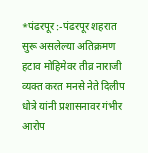*पंढरपूर :-पंढरपूर शहरात सुरू असलेल्या अतिक्रमण हटाव मोहिमेवर तीव्र नाराजी व्यक्त करत मनसे नेते दिलीप धोत्रे यांनी प्रशासनावर गंभीर आरोप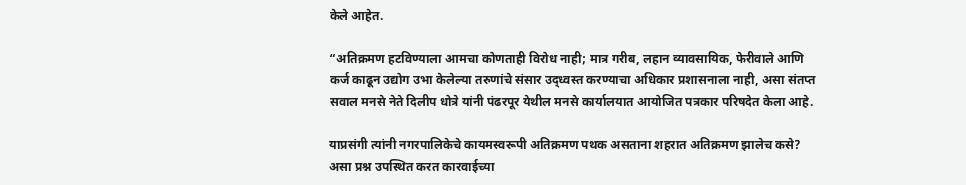केले आहेत.

“अतिक्रमण हटविण्याला आमचा कोणताही विरोध नाही; मात्र गरीब, लहान व्यावसायिक, फेरीवाले आणि कर्ज काढून उद्योग उभा केलेल्या तरुणांचे संसार उद्ध्वस्त करण्याचा अधिकार प्रशासनाला नाही, असा संतप्त सवाल मनसे नेते दिलीप धोत्रे यांनी पंढरपूर येथील मनसे कार्यालयात आयोजित पत्रकार परिषदेत केला आहे.

याप्रसंगी त्यांनी नगरपालिकेचे कायमस्वरूपी अतिक्रमण पथक असताना शहरात अतिक्रमण झालेच कसे? असा प्रश्न उपस्थित करत कारवाईच्या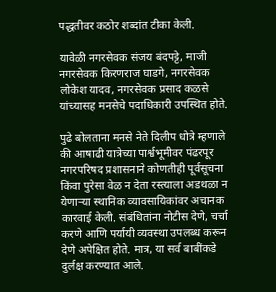पद्धतीवर कठोर शब्दांत टीका केली.

यावेळी नगरसेवक संजय बंदपट्टे, माजी नगरसेवक किरणराज घाडगे, नगरसेवक लोकेश यादव, नगरसेवक प्रसाद कळसे यांच्यासह मनसेचे पदाधिकारी उपस्थित होते.

पुढे बोलताना मनसे नेते दिलीप धोत्रे म्हणाले की आषाढी यात्रेच्या पार्श्वभूमीवर पंढरपूर नगरपरिषद प्रशासनाने कोणतीही पूर्वसूचना किंवा पुरेसा वेळ न देता रस्त्याला अडथळा न येणाऱ्या स्थानिक व्यावसायिकांवर अचानक कारवाई केली. संबंधितांना नोटीस देणे, चर्चा करणे आणि पर्यायी व्यवस्था उपलब्ध करून देणे अपेक्षित होते. मात्र, या सर्व बाबींकडे दुर्लक्ष करण्यात आले.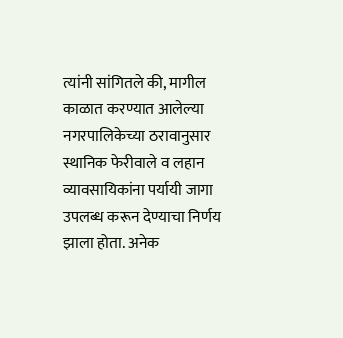त्यांनी सांगितले की, मागील काळात करण्यात आलेल्या नगरपालिकेच्या ठरावानुसार स्थानिक फेरीवाले व लहान व्यावसायिकांना पर्यायी जागा उपलब्ध करून देण्याचा निर्णय झाला होता. अनेक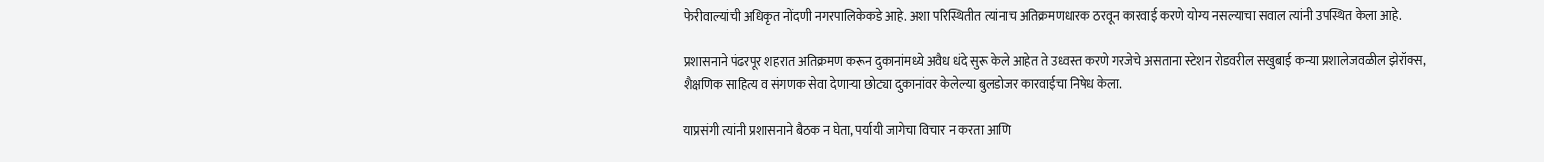फेरीवाल्यांची अधिकृत नोंदणी नगरपालिकेकडे आहे. अशा परिस्थितीत त्यांनाच अतिक्रमणधारक ठरवून कारवाई करणे योग्य नसल्याचा सवाल त्यांनी उपस्थित केला आहे.

प्रशासनाने पंढरपूर शहरात अतिक्रमण करून दुकानांमध्ये अवैध धंदे सुरू केले आहेत ते उध्वस्त करणे गरजेचे असताना स्टेशन रोडवरील सखुबाई कन्या प्रशालेजवळील झेरॉक्स, शैक्षणिक साहित्य व संगणक सेवा देणाऱ्या छोट्या दुकानांवर केलेल्या बुलडोजर कारवाईचा निषेध केला.

याप्रसंगी त्यांनी प्रशासनाने बैठक न घेता, पर्यायी जागेचा विचार न करता आणि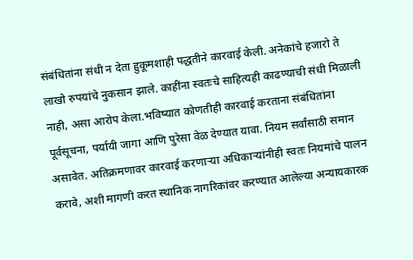संबंधितांना संधी न देता हुकूमशाही पद्धतीने कारवाई केली. अनेकांचे हजारो ते लाखो रुपयांचे नुकसान झाले. काहींना स्वतःचे साहित्यही काढण्याची संधी मिळाली नाही, असा आरोप केला.भविष्यात कोणतीही कारवाई करताना संबंधितांना पूर्वसूचना, पर्यायी जागा आणि पुरेसा वेळ देण्यात यावा. नियम सर्वांसाठी समान असावेत. अतिक्रमणावर कारवाई करणाऱ्या अधिकाऱ्यांनीही स्वतः नियमांचे पालन करावे, अशी मागणी करत स्थानिक नागरिकांवर करण्यात आलेल्या अन्यायकारक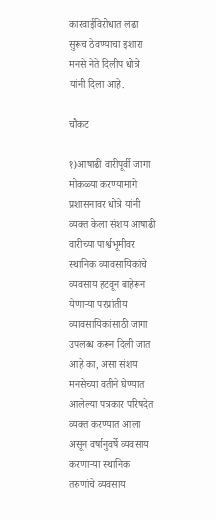कारवाईविरोधात लढा सुरूच ठेवण्याचा इशारा मनसे नेते दिलीप धोत्रे यांनी दिला आहे.

चौकट

१)आषाढी वारीपूर्वी जागा मोकळ्या करण्यामागे प्रशासनावर धोत्रे यांनी व्यक्त केला संशय आषाढी वारीच्या पार्श्वभूमीवर स्थानिक व्यावसायिकांचे व्यवसाय हटवून बाहेरून येणाऱ्या परप्रांतीय व्यावसायिकांसाठी जागा उपलब्ध करून दिली जात आहे का, असा संशय मनसेच्या वतीने घेण्यात आलेल्या पत्रकार परिषदेत व्यक्त करण्यात आला असून वर्षानुवर्षे व्यवसाय करणाऱ्या स्थानिक तरुणांचे व्यवसाय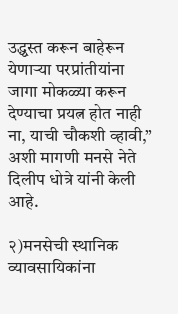उद्ध्वस्त करून बाहेरून येणाऱ्या परप्रांतीयांना जागा मोकळ्या करून देण्याचा प्रयत्न होत नाही ना, याची चौकशी व्हावी,” अशी मागणी मनसे नेते दिलीप धोत्रे यांनी केली आहे.

२)मनसेची स्थानिक व्यावसायिकांना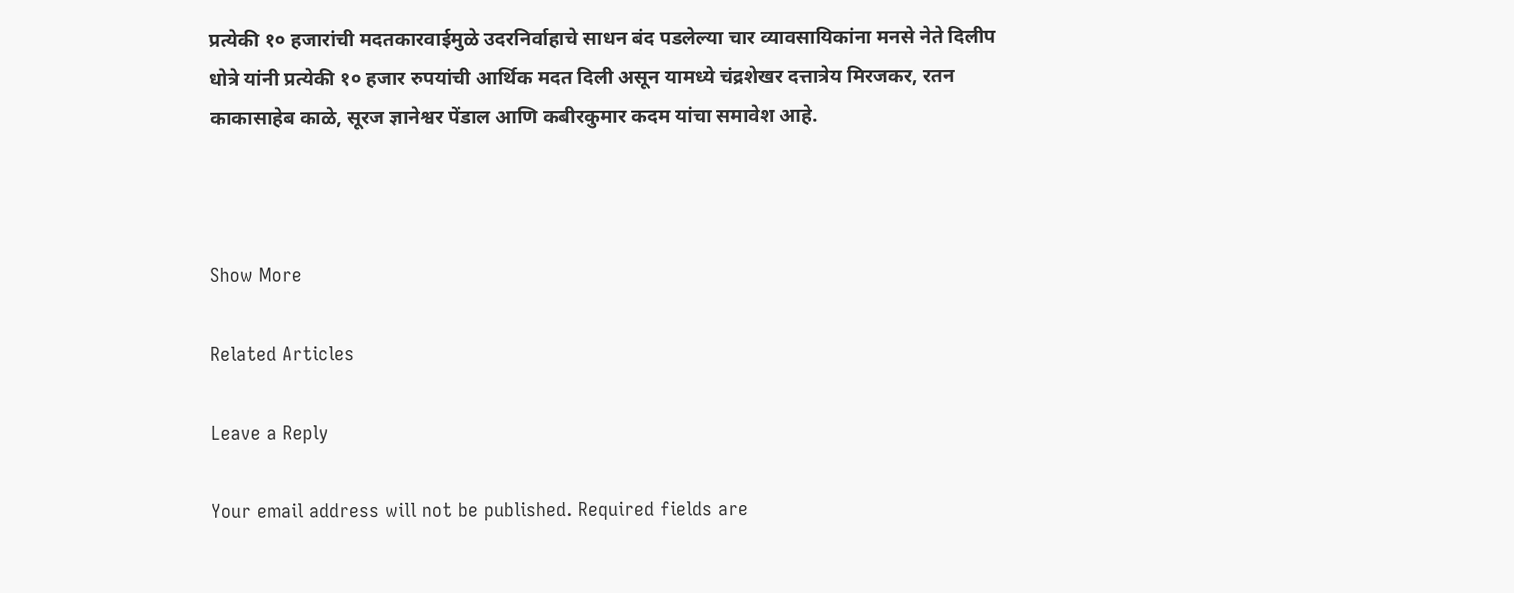प्रत्येकी १० हजारांची मदतकारवाईमुळे उदरनिर्वाहाचे साधन बंद पडलेल्या चार व्यावसायिकांना मनसे नेते दिलीप धोत्रे यांनी प्रत्येकी १० हजार रुपयांची आर्थिक मदत दिली असून यामध्ये चंद्रशेखर दत्तात्रेय मिरजकर, रतन काकासाहेब काळे, सूरज ज्ञानेश्वर पेंडाल आणि कबीरकुमार कदम यांचा समावेश आहे.



Show More

Related Articles

Leave a Reply

Your email address will not be published. Required fields are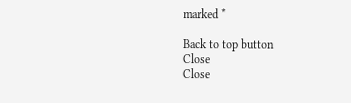marked *

Back to top button
Close
Close